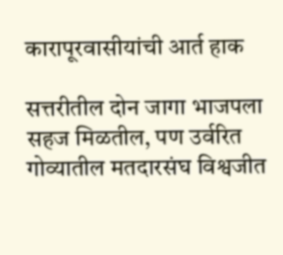कारापूरवासीयांची आर्त हाक

सत्तरीतील दोन जागा भाजपला सहज मिळतील, पण उर्वरित गोव्यातील मतदारसंघ विश्वजीत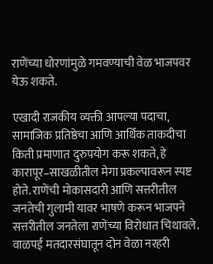राणेंच्या धोरणांमुळे गमवण्याची वेळ भाजपवर येऊ शकते.

एखादी राजकीय व्यक्ती आपल्या पदाचा, सामाजिक प्रतिष्ठेचा आणि आर्थिक ताकदीचा किती प्रमाणात दुरुपयोग करू शकते, हे कारापूर–साखळीतील मेगा प्रकल्पावरून स्पष्ट होते. राणेंची मोकासदारी आणि सत्तरीतील जनतेची गुलामी यावर भाषणे करून भाजपने सत्तरीतील जनतेला राणेंच्या विरोधात चिथावले. वाळपई मतदारसंघातून दोन वेळा नरहरी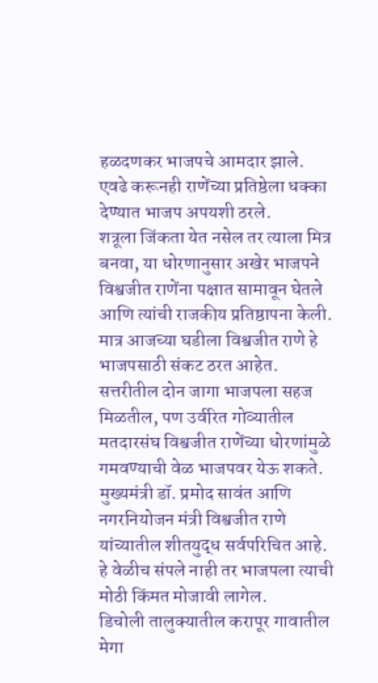हळदणकर भाजपचे आमदार झाले. एवढे करूनही राणेंच्या प्रतिष्ठेला धक्का देण्यात भाजप अपयशी ठरले.
शत्रूला जिंकता येत नसेल तर त्याला मित्र बनवा, या धोरणानुसार अखेर भाजपने विश्वजीत राणेंना पक्षात सामावून घेतले आणि त्यांची राजकीय प्रतिष्ठापना केली. मात्र आजच्या घडीला विश्वजीत राणे हे भाजपसाठी संकट ठरत आहेत. सत्तरीतील दोन जागा भाजपला सहज मिळतील, पण उर्वरित गोव्यातील मतदारसंघ विश्वजीत राणेंच्या धोरणांमुळे गमवण्याची वेळ भाजपवर येऊ शकते. मुख्यमंत्री डॉ. प्रमोद सावंत आणि नगरनियोजन मंत्री विश्वजीत राणे यांच्यातील शीतयुद्ध सर्वपरिचित आहे. हे वेळीच संपले नाही तर भाजपला त्याची मोठी किंमत मोजावी लागेल.
डिचोली तालुक्यातील करापूर गावातील मेगा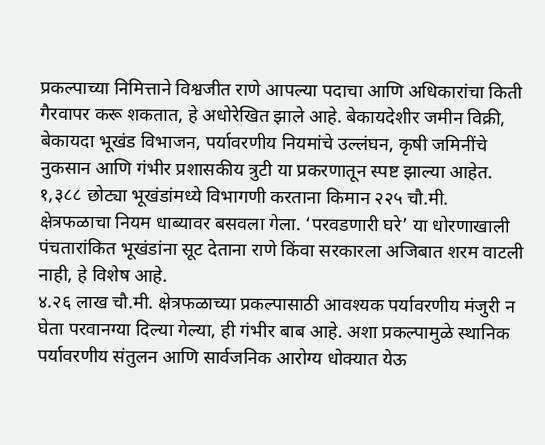प्रकल्पाच्या निमित्ताने विश्वजीत राणे आपल्या पदाचा आणि अधिकारांचा किती गैरवापर करू शकतात, हे अधोरेखित झाले आहे. बेकायदेशीर जमीन विक्री, बेकायदा भूखंड विभाजन, पर्यावरणीय नियमांचे उल्लंघन, कृषी जमिनींचे नुकसान आणि गंभीर प्रशासकीय त्रुटी या प्रकरणातून स्पष्ट झाल्या आहेत.
१,३८८ छोट्या भूखंडांमध्ये विभागणी करताना किमान २२५ चौ.मी. क्षेत्रफळाचा नियम धाब्यावर बसवला गेला. ‘परवडणारी घरे’ या धोरणाखाली पंचतारांकित भूखंडांना सूट देताना राणे किंवा सरकारला अजिबात शरम वाटली नाही, हे विशेष आहे.
४.२६ लाख चौ.मी. क्षेत्रफळाच्या प्रकल्पासाठी आवश्यक पर्यावरणीय मंजुरी न घेता परवानग्या दिल्या गेल्या, ही गंभीर बाब आहे. अशा प्रकल्पामुळे स्थानिक पर्यावरणीय संतुलन आणि सार्वजनिक आरोग्य धोक्यात येऊ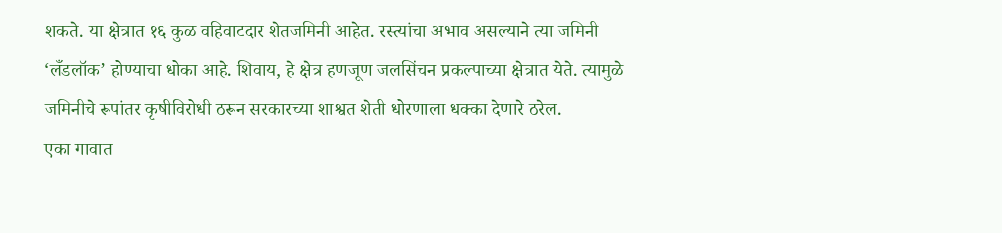शकते. या क्षेत्रात १६ कुळ वहिवाटदार शेतजमिनी आहेत. रस्त्यांचा अभाव असल्याने त्या जमिनी ‘लँडलॉक’ होण्याचा धोका आहे. शिवाय, हे क्षेत्र हणजूण जलसिंचन प्रकल्पाच्या क्षेत्रात येते. त्यामुळे जमिनीचे रूपांतर कृषीविरोधी ठरून सरकारच्या शाश्वत शेती धोरणाला धक्का देणारे ठरेल.
एका गावात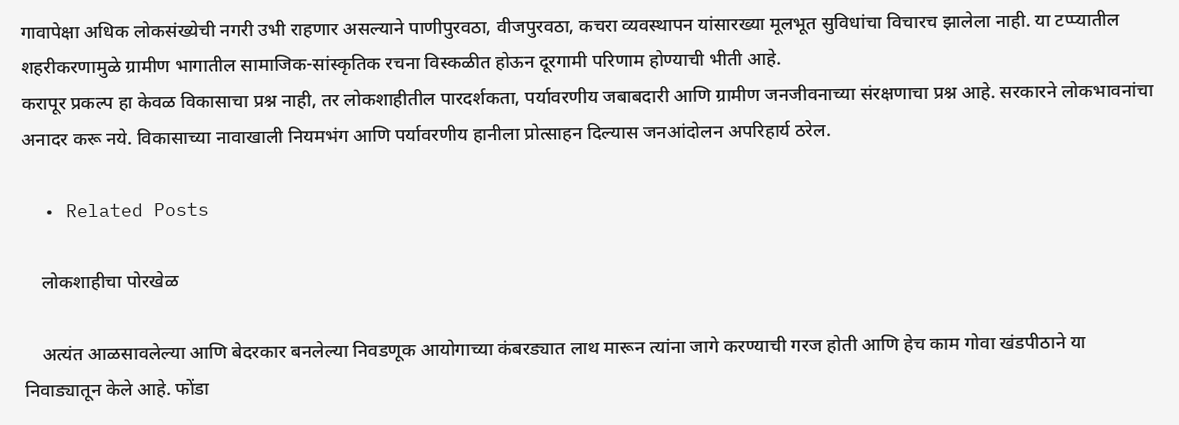गावापेक्षा अधिक लोकसंख्येची नगरी उभी राहणार असल्याने पाणीपुरवठा, वीजपुरवठा, कचरा व्यवस्थापन यांसारख्या मूलभूत सुविधांचा विचारच झालेला नाही. या टप्प्यातील शहरीकरणामुळे ग्रामीण भागातील सामाजिक-सांस्कृतिक रचना विस्कळीत होऊन दूरगामी परिणाम होण्याची भीती आहे.
करापूर प्रकल्प हा केवळ विकासाचा प्रश्न नाही, तर लोकशाहीतील पारदर्शकता, पर्यावरणीय जबाबदारी आणि ग्रामीण जनजीवनाच्या संरक्षणाचा प्रश्न आहे. सरकारने लोकभावनांचा अनादर करू नये. विकासाच्या नावाखाली नियमभंग आणि पर्यावरणीय हानीला प्रोत्साहन दिल्यास जनआंदोलन अपरिहार्य ठरेल.

  • Related Posts

    लोकशाहीचा पोरखेळ

    अत्यंत आळसावलेल्या आणि बेदरकार बनलेल्या निवडणूक आयोगाच्या कंबरड्यात लाथ मारून त्यांना जागे करण्याची गरज होती आणि हेच काम गोवा खंडपीठाने या निवाड्यातून केले आहे. फोंडा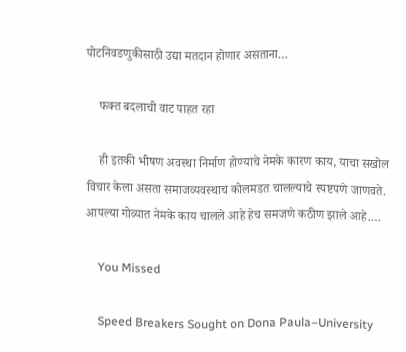पोटनिवडणुकीसाठी उद्या मतदान होणार असताना…

    फक्त बदलाची वाट पाहत रहा

    ही इतकी भीषण अवस्था निर्माण होण्याचे नेमके कारण काय, याचा सखोल विचार केला असता समाजव्यवस्थाच कोलमडत चालल्याचे स्पष्टपणे जाणवते. आपल्या गोव्यात नेमके काय चालले आहे हेच समजणे कठीण झाले आहे.…

    You Missed

    Speed Breakers Sought on Dona Paula–University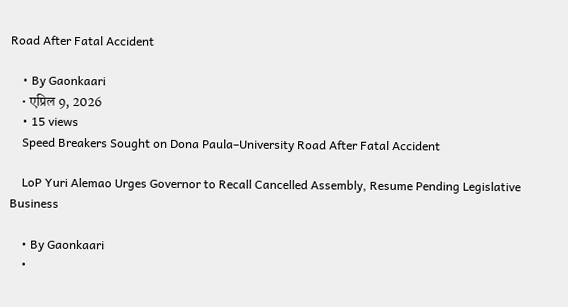Road After Fatal Accident

    • By Gaonkaari
    • एप्रिल 9, 2026
    • 15 views
    Speed Breakers Sought on Dona Paula–University Road After Fatal Accident

    LoP Yuri Alemao Urges Governor to Recall Cancelled Assembly, Resume Pending Legislative Business

    • By Gaonkaari
    •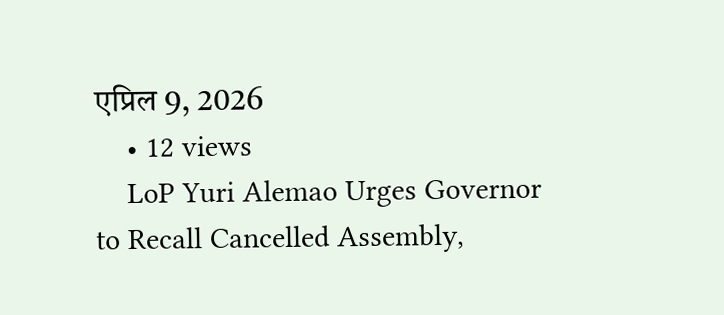एप्रिल 9, 2026
    • 12 views
    LoP Yuri Alemao Urges Governor to Recall Cancelled Assembly,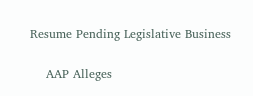Resume Pending Legislative Business

    AAP Alleges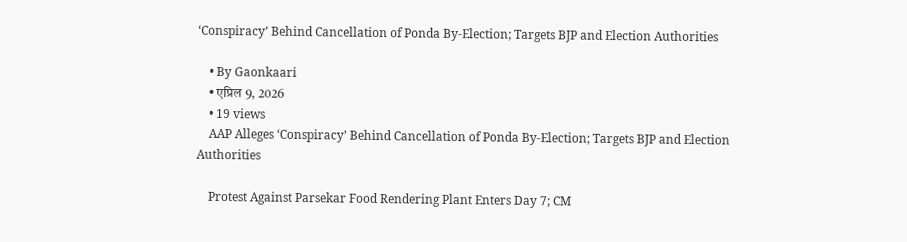‘Conspiracy’ Behind Cancellation of Ponda By-Election; Targets BJP and Election Authorities

    • By Gaonkaari
    • एप्रिल 9, 2026
    • 19 views
    AAP Alleges ‘Conspiracy’ Behind Cancellation of Ponda By-Election; Targets BJP and Election Authorities

    Protest Against Parsekar Food Rendering Plant Enters Day 7; CM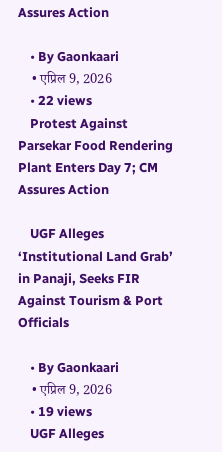Assures Action

    • By Gaonkaari
    • एप्रिल 9, 2026
    • 22 views
    Protest Against Parsekar Food Rendering Plant Enters Day 7; CM Assures Action

    UGF Alleges ‘Institutional Land Grab’ in Panaji, Seeks FIR Against Tourism & Port Officials

    • By Gaonkaari
    • एप्रिल 9, 2026
    • 19 views
    UGF Alleges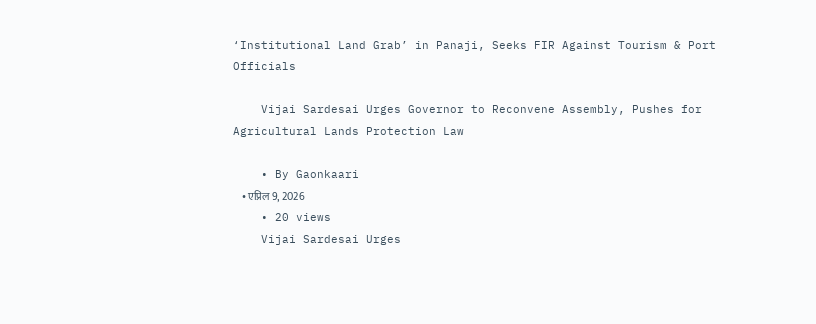‘Institutional Land Grab’ in Panaji, Seeks FIR Against Tourism & Port Officials

    Vijai Sardesai Urges Governor to Reconvene Assembly, Pushes for Agricultural Lands Protection Law

    • By Gaonkaari
    • एप्रिल 9, 2026
    • 20 views
    Vijai Sardesai Urges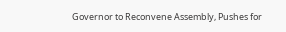Governor to Reconvene Assembly, Pushes for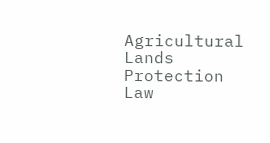Agricultural Lands Protection Law